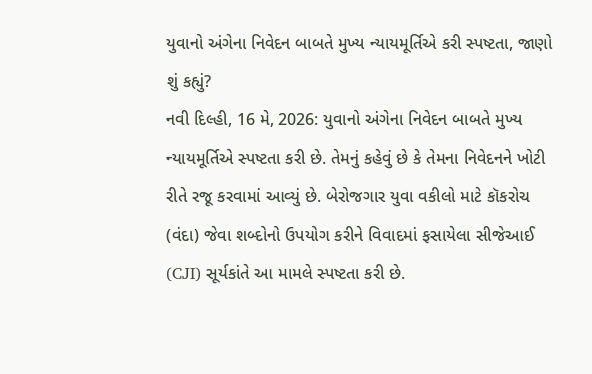યુવાનો અંગેના નિવેદન બાબતે મુખ્ય ન્યાયમૂર્તિએ કરી સ્પષ્ટતા, જાણો શું કહ્યું?
નવી દિલ્હી, 16 મે, 2026: યુવાનો અંગેના નિવેદન બાબતે મુખ્ય ન્યાયમૂર્તિએ સ્પષ્ટતા કરી છે. તેમનું કહેવું છે કે તેમના નિવેદનને ખોટી રીતે રજૂ કરવામાં આવ્યું છે. બેરોજગાર યુવા વકીલો માટે કૉકરોચ (વંદા) જેવા શબ્દોનો ઉપયોગ કરીને વિવાદમાં ફસાયેલા સીજેઆઈ (CJI) સૂર્યકાંતે આ મામલે સ્પષ્ટતા કરી છે.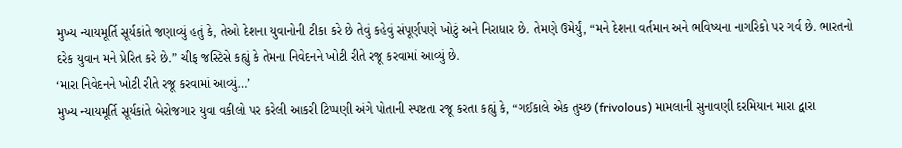મુખ્ય ન્યાયમૂર્તિ સૂર્યકાંતે જણાવ્યું હતું કે, તેઓ દેશના યુવાનોની ટીકા કરે છે તેવું કહેવું સંપૂર્ણપણે ખોટું અને નિરાધાર છે. તેમણે ઉમેર્યું, “મને દેશના વર્તમાન અને ભવિષ્યના નાગરિકો પર ગર્વ છે. ભારતનો દરેક યુવાન મને પ્રેરિત કરે છે.” ચીફ જસ્ટિસે કહ્યું કે તેમના નિવેદનને ખોટી રીતે રજૂ કરવામાં આવ્યું છે.
‘મારા નિવેદનને ખોટી રીતે રજૂ કરવામાં આવ્યું…’
મુખ્ય ન્યાયમૂર્તિ સૂર્યકાંતે બેરોજગાર યુવા વકીલો પર કરેલી આકરી ટિપ્પણી અંગે પોતાની સ્પષ્ટતા રજૂ કરતા કહ્યું કે, “ગઈકાલે એક તુચ્છ (frivolous) મામલાની સુનાવણી દરમિયાન મારા દ્વારા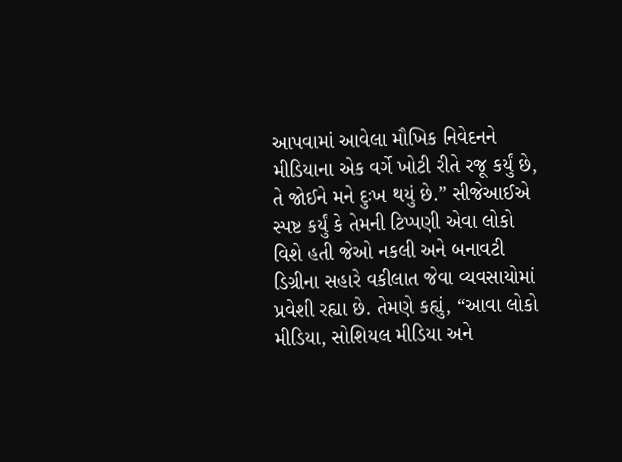આપવામાં આવેલા મૌખિક નિવેદનને મીડિયાના એક વર્ગે ખોટી રીતે રજૂ કર્યું છે, તે જોઈને મને દુઃખ થયું છે.” સીજેઆઈએ સ્પષ્ટ કર્યું કે તેમની ટિપ્પણી એવા લોકો વિશે હતી જેઓ નકલી અને બનાવટી ડિગ્રીના સહારે વકીલાત જેવા વ્યવસાયોમાં પ્રવેશી રહ્યા છે. તેમણે કહ્યું, “આવા લોકો મીડિયા, સોશિયલ મીડિયા અને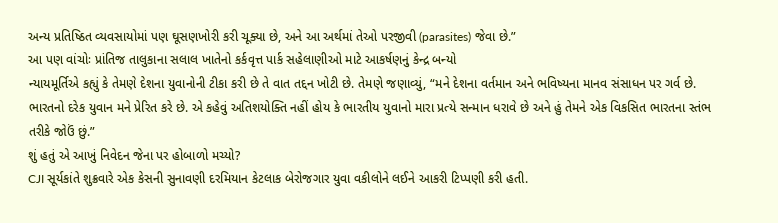અન્ય પ્રતિષ્ઠિત વ્યવસાયોમાં પણ ઘૂસણખોરી કરી ચૂક્યા છે, અને આ અર્થમાં તેઓ પરજીવી (parasites) જેવા છે.”
આ પણ વાંચોઃ પ્રાંતિજ તાલુકાના સલાલ ખાતેનો કર્કવૃત્ત પાર્ક સહેલાણીઓ માટે આકર્ષણનું કેન્દ્ર બન્યો
ન્યાયમૂર્તિએ કહ્યું કે તેમણે દેશના યુવાનોની ટીકા કરી છે તે વાત તદ્દન ખોટી છે. તેમણે જણાવ્યું, “મને દેશના વર્તમાન અને ભવિષ્યના માનવ સંસાધન પર ગર્વ છે. ભારતનો દરેક યુવાન મને પ્રેરિત કરે છે. એ કહેવું અતિશયોક્તિ નહીં હોય કે ભારતીય યુવાનો મારા પ્રત્યે સન્માન ધરાવે છે અને હું તેમને એક વિકસિત ભારતના સ્તંભ તરીકે જોઉં છું.”
શું હતું એ આખું નિવેદન જેના પર હોબાળો મચ્યો?
CJI સૂર્યકાંતે શુક્રવારે એક કેસની સુનાવણી દરમિયાન કેટલાક બેરોજગાર યુવા વકીલોને લઈને આકરી ટિપ્પણી કરી હતી.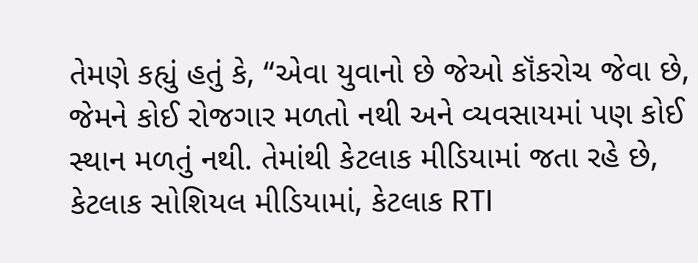તેમણે કહ્યું હતું કે, “એવા યુવાનો છે જેઓ કૉંકરોચ જેવા છે, જેમને કોઈ રોજગાર મળતો નથી અને વ્યવસાયમાં પણ કોઈ સ્થાન મળતું નથી. તેમાંથી કેટલાક મીડિયામાં જતા રહે છે, કેટલાક સોશિયલ મીડિયામાં, કેટલાક RTI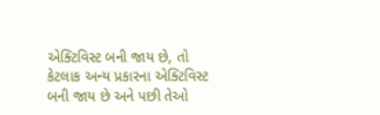એક્ટિવિસ્ટ બની જાય છે, તો કેટલાક અન્ય પ્રકારના એક્ટિવિસ્ટ બની જાય છે અને પછી તેઓ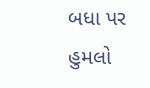બધા પર હુમલો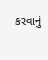કરવાનું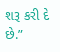શરૂ કરી દે છે.”